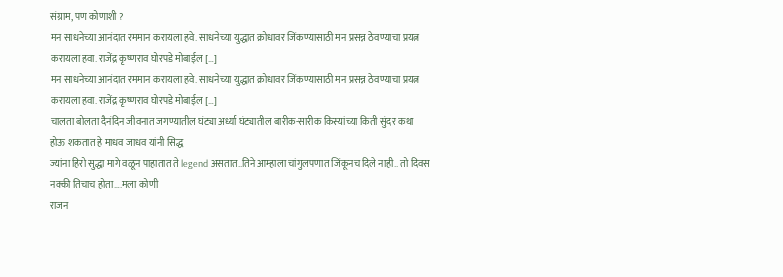संग्राम, पण कोणाशी ?
मन साधनेच्या आनंदात रममान करायला हवे. साधनेच्या युद्धात क्रोधावर जिंकण्यासाठी मन प्रसन्न ठेवण्याचा प्रयत्न करायला हवा. राजेंद्र कृष्णराव घोरपडे मोबाईल […]
मन साधनेच्या आनंदात रममान करायला हवे. साधनेच्या युद्धात क्रोधावर जिंकण्यासाठी मन प्रसन्न ठेवण्याचा प्रयत्न करायला हवा. राजेंद्र कृष्णराव घोरपडे मोबाईल […]
चालता बोलता दैनंदिन जीवनात जगण्यातील घंट्या अर्ध्या घंट्यातील बारीक-सारीक किस्यांच्या किती सुंदर कथा होऊ शकतात हे माधव जाधव यांनी सिद्ध
ज्यांना हिरो सुद्धा मागे वळून पाहातात ते legend असतात..तिने आम्हाला चांगुलपणात जिंकूनच दिले नाही.. तो दिवस नक्की तिचाच होता….मला कोणी
राजन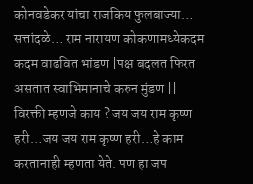कोनवडेकर यांचा राजकिय फुलबाज्या… सत्तांदळे… राम नारायण कोकणामध्येकदम कदम वाढवित भांडण |पक्ष बदलत फिरत असतात स्वाभिमानाचे करुन मुंडण ||
विरक्ती म्हणजे काय ? जय जय राम कृष्ण हरी…जय जय राम कृष्ण हरी…हे काम करतानाही म्हणता येते. पण हा जप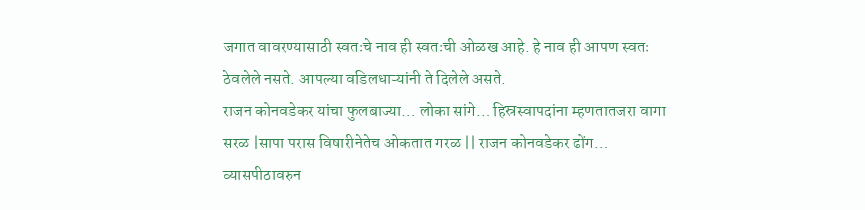जगात वावरण्यासाठी स्वतःचे नाव ही स्वतःची ओळख आहे. हे नाव ही आपण स्वतः ठेवलेले नसते. आपल्या वडिलधाऱ्यांनी ते दिलेले असते.
राजन कोनवडेकर यांचा फुलबाज्या… लोका सांगे… हिस्रस्वापदांना म्हणतातजरा वागा सरळ |सापा परास विषारीनेतेच ओकतात गरळ || राजन कोनवडेकर ढोंग… व्यासपीठावरुन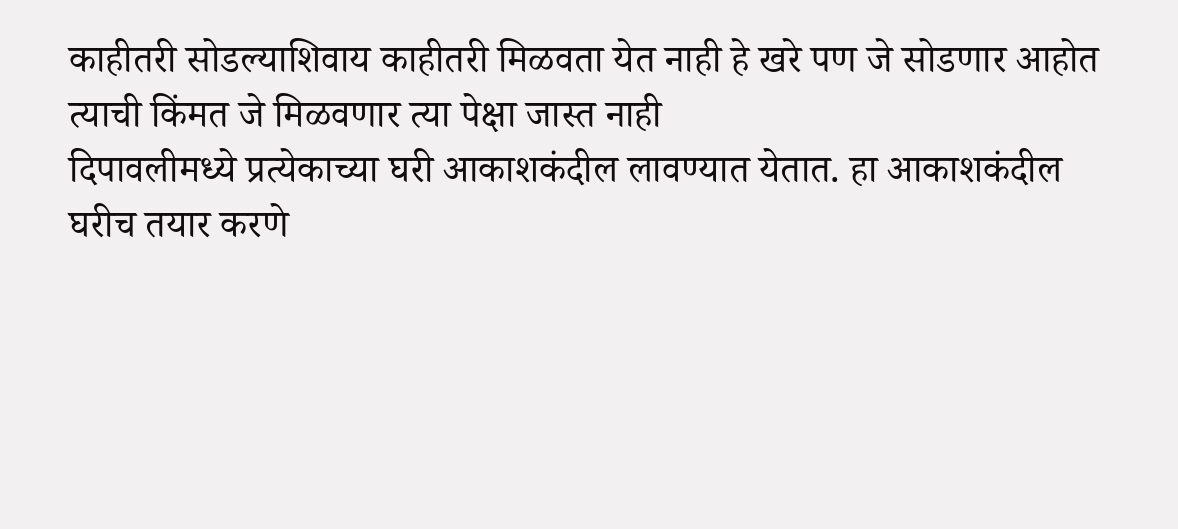काहीतरी सोडल्याशिवाय काहीतरी मिळवता येत नाही हे खरे पण जे सोडणार आहोत त्याची किंमत जे मिळवणार त्या पेक्षा जास्त नाही
दिपावलीमध्ये प्रत्येकाच्या घरी आकाशकंदील लावण्यात येतात. हा आकाशकंदील घरीच तयार करणे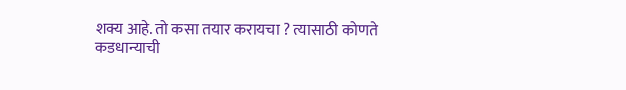शक्य आहे. तो कसा तयार करायचा ? त्यासाठी कोणते
कडधान्याची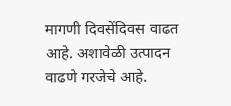मागणी दिवसेंदिवस वाढत आहे. अशावेळी उत्पादन वाढणे गरजेचे आहे.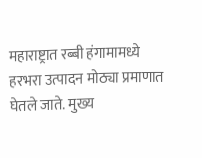महाराष्ट्रात रब्बी हंगामामध्ये हरभरा उत्पादन मोठ्या प्रमाणात घेतले जाते. मुख्य